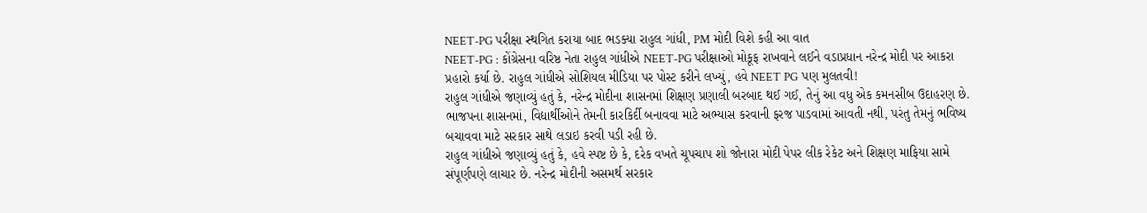NEET-PG પરીક્ષા સ્થગિત કરાયા બાદ ભડક્યા રાહુલ ગાંધી, PM મોદી વિશે કહી આ વાત
NEET-PG : કોંગ્રેસના વરિષ્ઠ નેતા રાહુલ ગાંધીએ NEET-PG પરીક્ષાઓ મોકૂફ રાખવાને લઈને વડાપ્રધાન નરેન્દ્ર મોદી પર આકરા પ્રહારો કર્યા છે. રાહુલ ગાંધીએ સોશિયલ મીડિયા પર પોસ્ટ કરીને લખ્યું, હવે NEET PG પણ મુલતવી!
રાહુલ ગાંધીએ જણાવ્યું હતું કે, નરેન્દ્ર મોદીના શાસનમાં શિક્ષણ પ્રણાલી બરબાદ થઈ ગઈ, તેનું આ વધુ એક કમનસીબ ઉદાહરણ છે. ભાજપના શાસનમાં, વિદ્યાર્થીઓને તેમની કારકિર્દી બનાવવા માટે અભ્યાસ કરવાની ફરજ પાડવામાં આવતી નથી, પરંતુ તેમનું ભવિષ્ય બચાવવા માટે સરકાર સાથે લડાઇ કરવી પડી રહી છે.
રાહુલ ગાંધીએ જણાવ્યું હતું કે, હવે સ્પષ્ટ છે કે, દરેક વખતે ચૂપચાપ શો જોનારા મોદી પેપર લીક રેકેટ અને શિક્ષણ માફિયા સામે સંપૂર્ણપણે લાચાર છે. નરેન્દ્ર મોદીની અસમર્થ સરકાર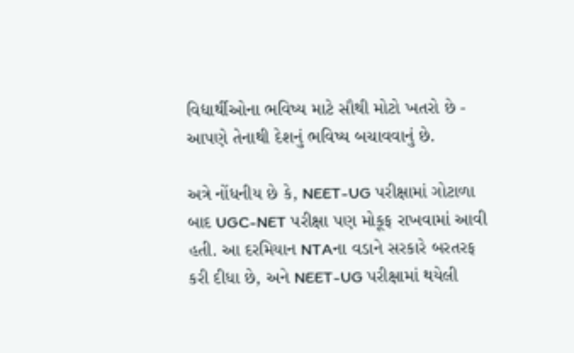વિદ્યાર્થીઓના ભવિષ્ય માટે સૌથી મોટો ખતરો છે - આપણે તેનાથી દેશનું ભવિષ્ય બચાવવાનું છે.

અત્રે નોંધનીય છે કે, NEET-UG પરીક્ષામાં ગોટાળા બાદ UGC-NET પરીક્ષા પણ મોકૂફ રાખવામાં આવી હતી. આ દરમિયાન NTAના વડાને સરકારે બરતરફ કરી દીધા છે, અને NEET-UG પરીક્ષામાં થયેલી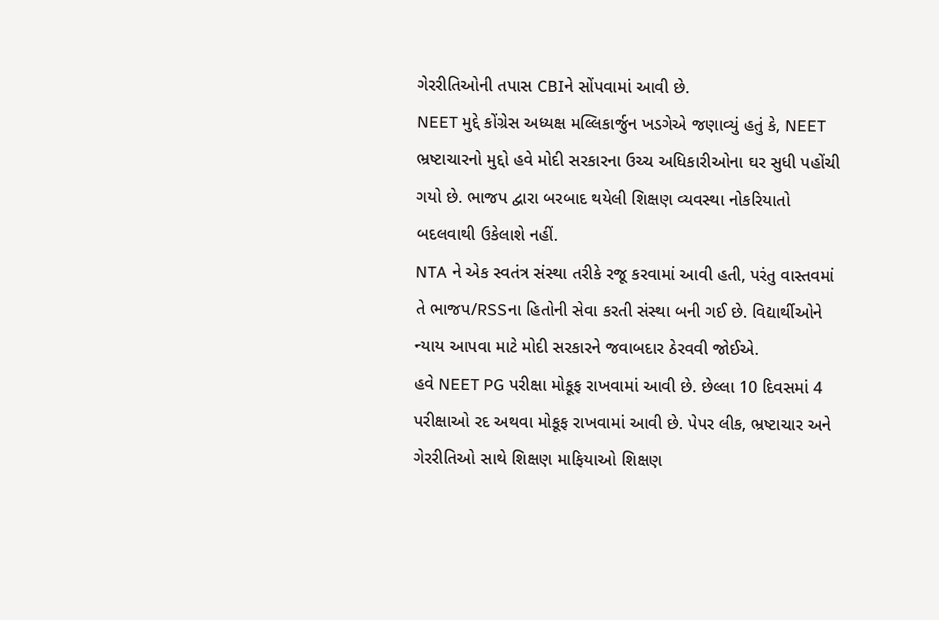ગેરરીતિઓની તપાસ CBIને સોંપવામાં આવી છે.
NEET મુદ્દે કોંગ્રેસ અધ્યક્ષ મલ્લિકાર્જુન ખડગેએ જણાવ્યું હતું કે, NEET ભ્રષ્ટાચારનો મુદ્દો હવે મોદી સરકારના ઉચ્ચ અધિકારીઓના ઘર સુધી પહોંચી ગયો છે. ભાજપ દ્વારા બરબાદ થયેલી શિક્ષણ વ્યવસ્થા નોકરિયાતો બદલવાથી ઉકેલાશે નહીં.
NTA ને એક સ્વતંત્ર સંસ્થા તરીકે રજૂ કરવામાં આવી હતી, પરંતુ વાસ્તવમાં તે ભાજપ/RSSના હિતોની સેવા કરતી સંસ્થા બની ગઈ છે. વિદ્યાર્થીઓને ન્યાય આપવા માટે મોદી સરકારને જવાબદાર ઠેરવવી જોઈએ.
હવે NEET PG પરીક્ષા મોકૂફ રાખવામાં આવી છે. છેલ્લા 10 દિવસમાં 4 પરીક્ષાઓ રદ અથવા મોકૂફ રાખવામાં આવી છે. પેપર લીક, ભ્રષ્ટાચાર અને ગેરરીતિઓ સાથે શિક્ષણ માફિયાઓ શિક્ષણ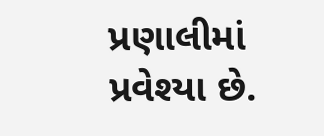પ્રણાલીમાં પ્રવેશ્યા છે.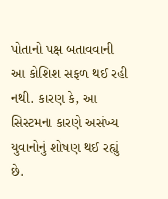પોતાનો પક્ષ બતાવવાની આ કોશિશ સફળ થઈ રહી નથી. કારણ કે, આ સિસ્ટમના કારણે અસંખ્ય યુવાનોનું શોષણ થઈ રહ્યું છે.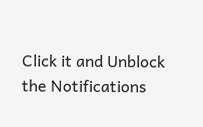Click it and Unblock the Notifications